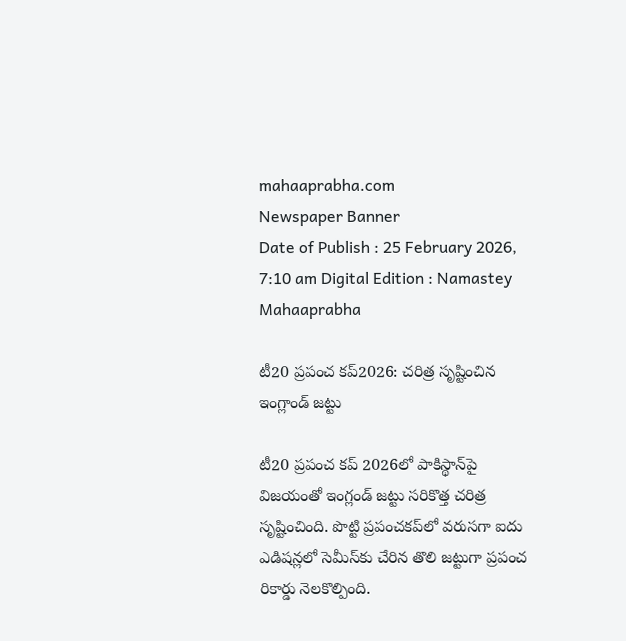mahaaprabha.com
Newspaper Banner
Date of Publish : 25 February 2026, 7:10 am Digital Edition : Namastey Mahaaprabha

టీ20 ప్రపంచ కప్2026: చరిత్ర సృష్టించిన ఇంగ్లాండ్ జట్టు

టీ20 ప్రపంచ కప్ 2026లో పాకిస్థాన్‌పై విజయంతో ఇంగ్లండ్‌ జట్టు సరికొత్త చరిత్ర సృష్టించింది. పొట్టి ప్రపంచకప్‌లో వరుసగా ఐదు ఎడిషన్లలో సెమీస్‌కు చేరిన తొలి జట్టుగా ప్రపంచ రికార్డు నెలకొల్పింది.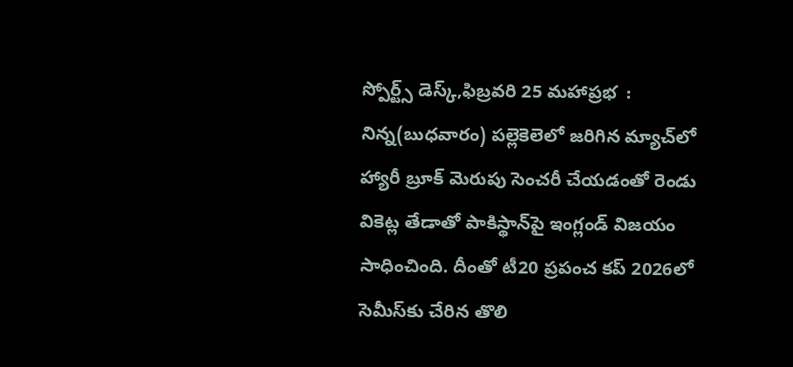స్పోర్ట్స్ డెస్క్,ఫిబ్రవరి 25 మహాప్రభ  : నిన్న(బుధవారం) పల్లెకెలెలో జరిగిన మ్యాచ్‌లో హ్యారీ బ్రూక్ మెరుపు సెంచరీ చేయడంతో రెండు వికెట్ల తేడాతో పాకిస్థాన్‌పై ఇంగ్లండ్ విజయం సాధించింది. దీంతో టీ20 ప్రపంచ కప్ 2026లో సెమీస్‌కు చేరిన తొలి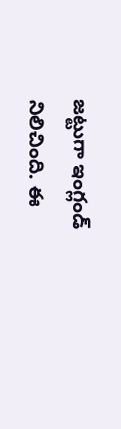జట్టుగా ఇంగ్లండ్ నిలిచింది. ఈ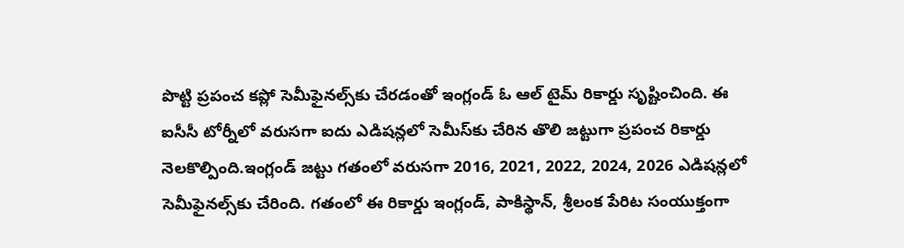పొట్టి ప్రపంచ కప్లో సెమీఫైనల్స్‌కు చేరడంతో ఇంగ్లండ్ ఓ ఆల్ టైమ్ రికార్డు సృష్టించింది. ఈ ఐసీసీ టోర్నీలో వరుసగా ఐదు ఎడిషన్లలో సెమీస్‌కు చేరిన తొలి జట్టుగా ప్రపంచ రికార్డు నెలకొల్పింది.ఇంగ్లండ్ జట్టు గతంలో వరుసగా 2016, 2021, 2022, 2024, 2026 ఎడిషన్లలో సెమీఫైనల్స్‌కు చేరింది. గతంలో ఈ రికార్డు ఇంగ్లండ్‌, పాకిస్థాన్‌, శ్రీలంక పేరిట సంయుక్తంగా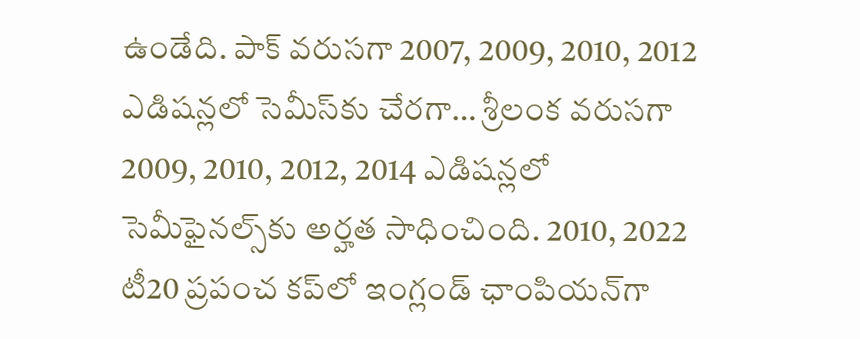ఉండేది. పాక్‌ వరుసగా 2007, 2009, 2010, 2012 ఎడిషన్లలో సెమీస్‌కు చేరగా… శ్రీలంక వరుసగా 2009, 2010, 2012, 2014 ఎడిషన్లలో సెమీఫైనల్స్‌కు అర్హత సాధించింది. 2010, 2022 టీ20 ప్రపంచ కప్‌లో ఇంగ్లండ్ ఛాంపియన్‌గా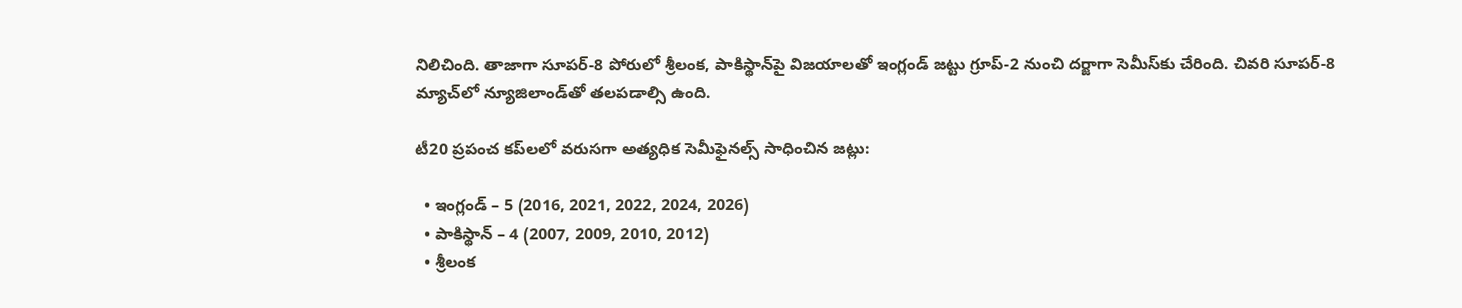నిలిచింది. తాజాగా సూపర్‌-8 పోరులో శ్రీలంక, పాకిస్థాన్‌పై విజయాలతో ఇంగ్లండ్ జట్టు గ్రూప్‌-2 నుంచి దర్జాగా సెమీస్‌కు చేరింది. చివరి సూపర్‌-8 మ్యాచ్‌లో న్యూజిలాండ్‌తో తలపడాల్సి ఉంది.

టీ20 ప్రపంచ కప్‌లలో వరుసగా అత్యధిక సెమీఫైనల్స్ సాధించిన జట్లు:

  • ఇంగ్లండ్ – 5 (2016, 2021, 2022, 2024, 2026)
  • పాకిస్థాన్ – 4 (2007, 2009, 2010, 2012)
  • శ్రీలంక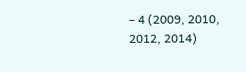– 4 (2009, 2010, 2012, 2014)